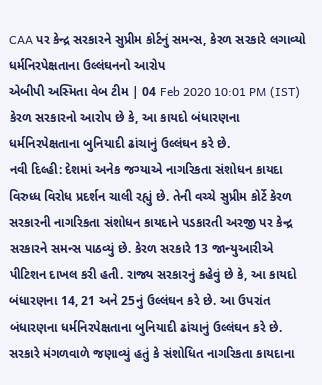CAA પર કેન્દ્ર સરકારને સુપ્રીમ કોર્ટનું સમન્સ, કેરળ સરકારે લગાવ્યો ધર્મનિરપેક્ષતાના ઉલ્લંઘનનો આરોપ
એબીપી અસ્મિતા વેબ ટીમ | 04 Feb 2020 10:01 PM (IST)
કેરળ સરકારનો આરોપ છે કે, આ કાયદો બંધારણના ધર્મનિરપેક્ષતાના બુનિયાદી ઢાંચાનું ઉલ્લંઘન કરે છે.
નવી દિલ્હી: દેશમાં અનેક જગ્યાએ નાગરિકતા સંશોધન કાયદા વિરુધ્ધ વિરોધ પ્રદર્શન ચાલી રહ્યું છે. તેની વચ્ચે સુપ્રીમ કોર્ટે કેરળ સરકારની નાગરિકતા સંશોધન કાયદાને પડકારતી અરજી પર કેન્દ્ર સરકારને સમન્સ પાઠવ્યું છે. કેરળ સરકારે 13 જાન્યુઆરીએ પીટિશન દાખલ કરી હતી. રાજ્ય સરકારનું કહેવું છે કે, આ કાયદો બંધારણના 14, 21 અને 25નું ઉલ્લંઘન કરે છે. આ ઉપરાંત બંધારણના ધર્મનિરપેક્ષતાના બુનિયાદી ઢાંચાનું ઉલ્લંઘન કરે છે. સરકારે મંગળવાળે જણાવ્યું હતું કે સંશોધિત નાગરિકતા કાયદાના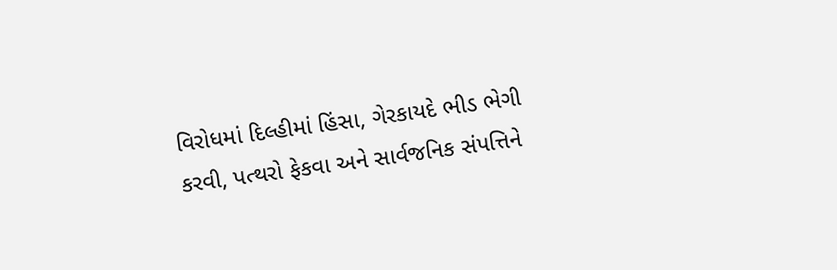વિરોધમાં દિલ્હીમાં હિંસા, ગેરકાયદે ભીડ ભેગી કરવી, પત્થરો ફેકવા અને સાર્વજનિક સંપત્તિને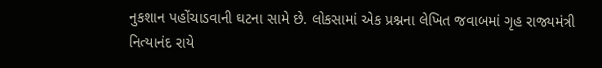નુકશાન પહોંચાડવાની ઘટના સામે છે. લોકસામાં એક પ્રશ્નના લેખિત જવાબમાં ગૃહ રાજ્યમંત્રી નિત્યાનંદ રાયે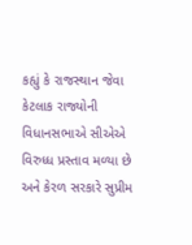કહ્યું કે રાજસ્થાન જેવા કેટલાક રાજ્યોની વિધાનસભાએ સીએએ વિરુધ્ધ પ્રસ્તાવ મળ્યા છે અને કેરળ સરકારે સુપ્રીમ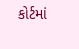કોર્ટમાં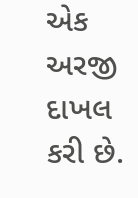એક અરજી દાખલ કરી છે.